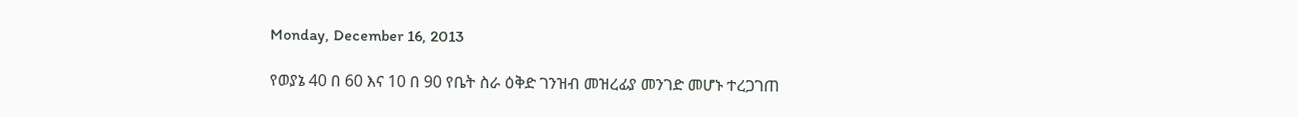Monday, December 16, 2013

የወያኔ 40 በ 60 እና 10 በ 90 የቤት ስራ ዕቅድ ገንዝብ መዝረፊያ መንገድ መሆኑ ተረጋገጠ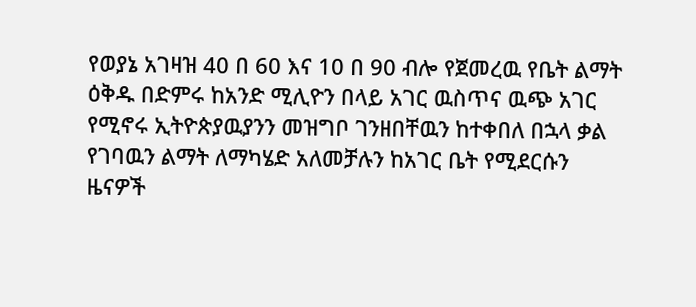የወያኔ አገዛዝ 40 በ 60 እና 10 በ 90 ብሎ የጀመረዉ የቤት ልማት ዕቅዱ በድምሩ ከአንድ ሚሊዮን በላይ አገር ዉስጥና ዉጭ አገር የሚኖሩ ኢትዮጵያዉያንን መዝግቦ ገንዘበቸዉን ከተቀበለ በኋላ ቃል የገባዉን ልማት ለማካሄድ አለመቻሉን ከአገር ቤት የሚደርሱን ዜናዎች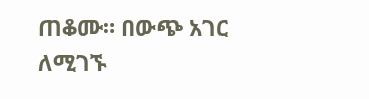ጠቆሙ። በውጭ አገር ለሚገኙ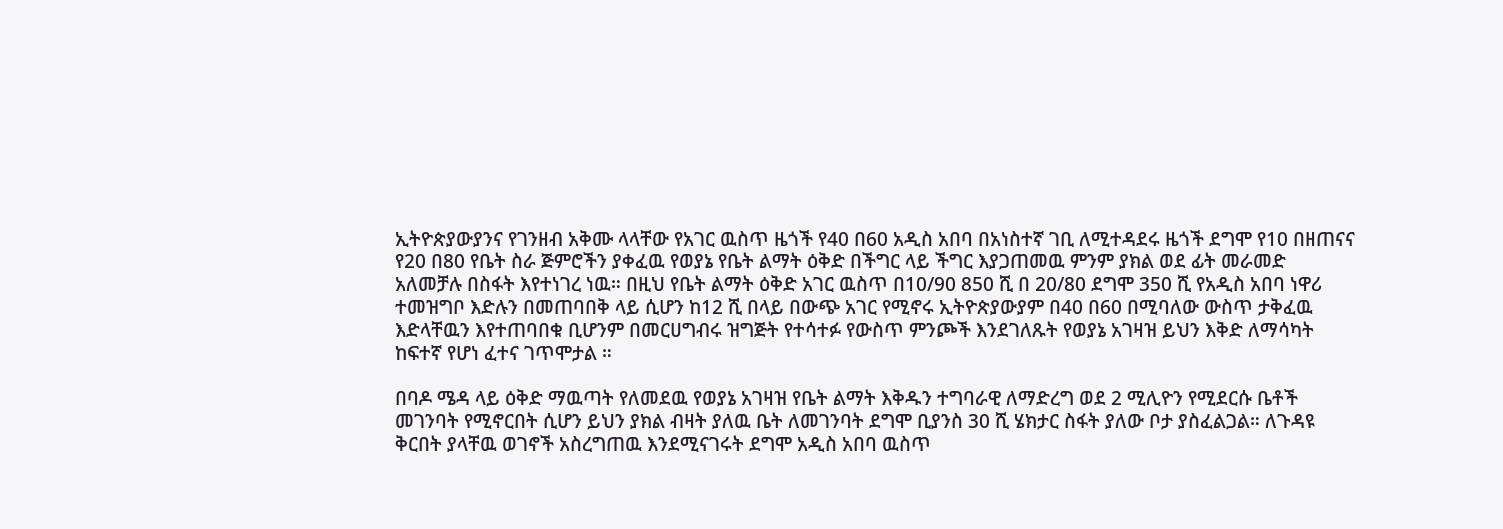ኢትዮጵያውያንና የገንዘብ አቅሙ ላላቸው የአገር ዉስጥ ዜጎች የ40 በ60 አዲስ አበባ በአነስተኛ ገቢ ለሚተዳደሩ ዜጎች ደግሞ የ10 በዘጠናና የ20 በ80 የቤት ስራ ጅምሮችን ያቀፈዉ የወያኔ የቤት ልማት ዕቅድ በችግር ላይ ችግር እያጋጠመዉ ምንም ያክል ወደ ፊት መራመድ አለመቻሉ በስፋት እየተነገረ ነዉ። በዚህ የቤት ልማት ዕቅድ አገር ዉስጥ በ10/90 850 ሺ በ 20/80 ደግሞ 350 ሺ የአዲስ አበባ ነዋሪ ተመዝግቦ እድሉን በመጠባበቅ ላይ ሲሆን ከ12 ሺ በላይ በውጭ አገር የሚኖሩ ኢትዮጵያውያም በ40 በ60 በሚባለው ውስጥ ታቅፈዉ እድላቸዉን እየተጠባበቁ ቢሆንም በመርሀግብሩ ዝግጅት የተሳተፉ የውስጥ ምንጮች እንደገለጹት የወያኔ አገዛዝ ይህን እቅድ ለማሳካት ከፍተኛ የሆነ ፈተና ገጥሞታል ።

በባዶ ሜዳ ላይ ዕቅድ ማዉጣት የለመደዉ የወያኔ አገዛዝ የቤት ልማት እቅዱን ተግባራዊ ለማድረግ ወደ 2 ሚሊዮን የሚደርሱ ቤቶች መገንባት የሚኖርበት ሲሆን ይህን ያክል ብዛት ያለዉ ቤት ለመገንባት ደግሞ ቢያንስ 30 ሺ ሄክታር ስፋት ያለው ቦታ ያስፈልጋል። ለጉዳዩ ቅርበት ያላቸዉ ወገኖች አስረግጠዉ እንደሚናገሩት ደግሞ አዲስ አበባ ዉስጥ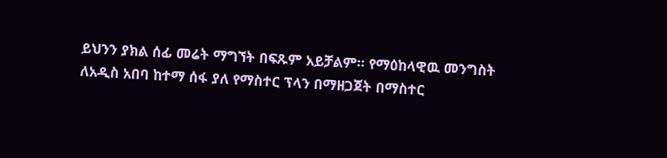ይህንን ያክል ሰፊ መሬት ማግኘት በፍጹም አይቻልም። የማዕከላዊዉ መንግስት ለአዲስ አበባ ከተማ ሰፋ ያለ የማስተር ፕላን በማዘጋጀት በማስተር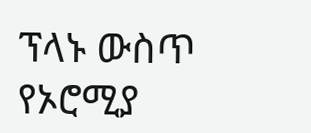ፕላኑ ውስጥ የኦሮሚያ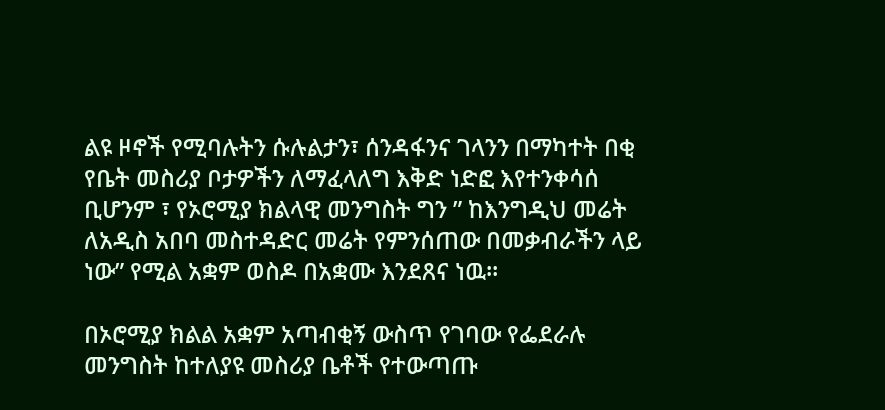ልዩ ዞኖች የሚባሉትን ሱሉልታን፣ ሰንዳፋንና ገላንን በማካተት በቂ የቤት መስሪያ ቦታዎችን ለማፈላለግ እቅድ ነድፎ እየተንቀሳሰ ቢሆንም ፣ የኦሮሚያ ክልላዊ መንግስት ግን ” ከእንግዲህ መሬት ለአዲስ አበባ መስተዳድር መሬት የምንሰጠው በመቃብራችን ላይ ነው” የሚል አቋም ወስዶ በአቋሙ እንደጸና ነዉ።

በኦሮሚያ ክልል አቋም አጣብቂኝ ውስጥ የገባው የፌደራሉ መንግስት ከተለያዩ መስሪያ ቤቶች የተውጣጡ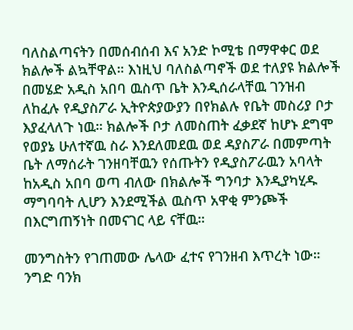ባለስልጣናትን በመሰብሰብ እና አንድ ኮሚቴ በማዋቀር ወደ ክልሎች ልኳቸዋል። እነዚህ ባለስልጣኖች ወደ ተለያዩ ክልሎች በመሄድ አዲስ አበባ ዉስጥ ቤት እንዲሰራላቸዉ ገንዝብ ለከፈሉ የዲያስፖራ ኢትዮጵያውያን በየክልሉ የቤት መስሪያ ቦታ እያፈላለጉ ነዉ። ክልሎች ቦታ ለመስጠት ፈቃደኛ ከሆኑ ደግሞ የወያኔ ሁለተኛዉ ስራ እንደለመደዉ ወደ ዳያስፖራ በመምጣት ቤት ለማሰራት ገንዘባቸዉን የሰጡትን የዲያስፖራዉን አባላት ከአዲስ አበባ ወጣ ብለው በክልሎች ግንባታ እንዲያካሂዱ ማግባባት ሊሆን እንደሚችል ዉስጥ አዋቂ ምንጮች በእርግጠኝነት በመናገር ላይ ናቸዉ።

መንግስትን የገጠመው ሌላው ፈተና የገንዘብ እጥረት ነው። ንግድ ባንክ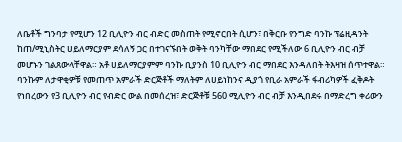ለቤቶች ግንባታ የሚሆን 12 ቢሊዮን ብር ብድር መስጠት የሚኖርበት ሲሆን፣ በቅርቡ የንግድ ባንኩ ፕሬዚዳንት ከጠ/ሚኒስትር ሀይለማርያም ደሳለኝ ጋር በተገናኙበት ወቅት ባንካቸው ማበደር የሚችለው 6 ቢሊዮን ብር ብቻ መሆኑን ገልጸውላቸዋል። አቶ ሀይለማርያምም ባንኩ ቢያንስ 10 ቢሊዮን ብር ማበደር እንዳለበት ትእዛዝ ሰጥተዋል። ባንኩም ለታዋቂዎቹ የመጠጥ አምራች ድርጅቶች ማለትም ለሀይነከንና ዲያጎ የቢራ አምራች ፋብሪካዎች ፈቅዶት የነበረውን የ3 ቢሊዮን ብር የብድር ውል በመሰረዝ፣ ድርጅቶቹ 560 ሚሊዮን ብር ብቻ እንዲበደሩ በማድረግ ቀሪውን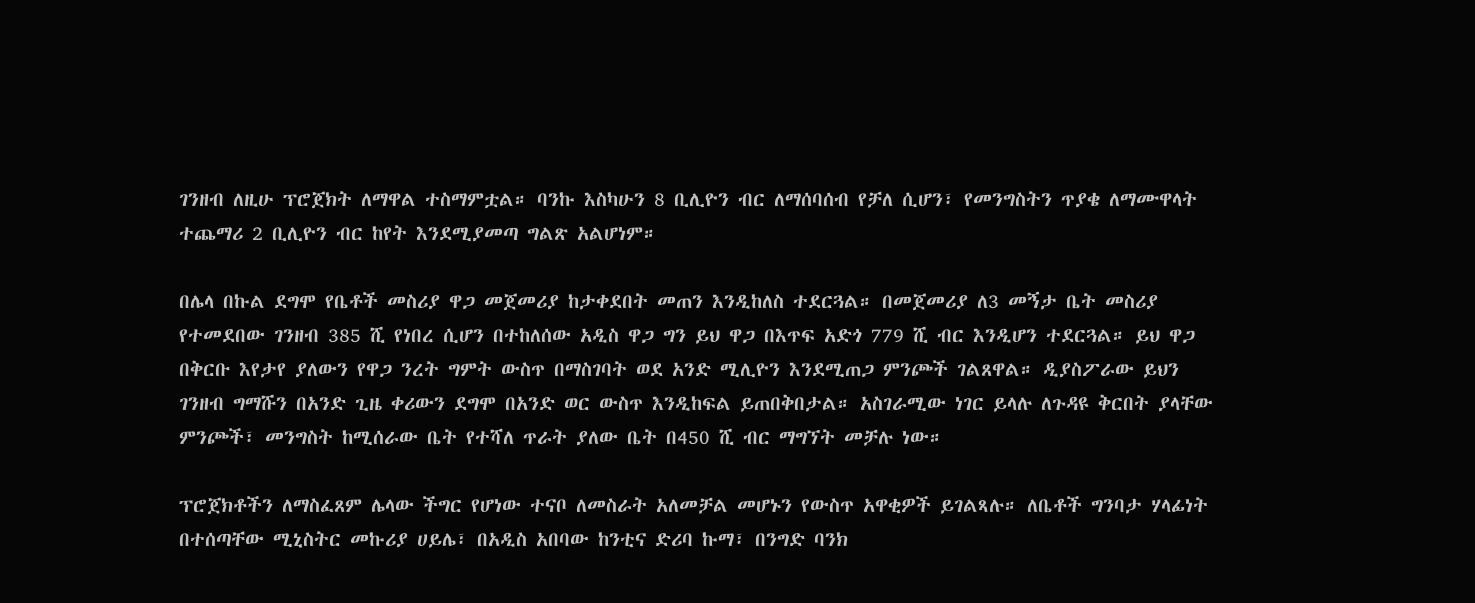ገንዘብ ለዚሁ ፕሮጀክት ለማዋል ተስማምቷል። ባንኩ እስካሁን 8 ቢሊዮን ብር ለማሰባሰብ የቻለ ሲሆን፣ የመንግስትን ጥያቄ ለማሙዋላት ተጨማሪ 2 ቢሊዮን ብር ከየት እንደሚያመጣ ግልጽ አልሆነም።

በሌላ በኩል ደግሞ የቤቶች መስሪያ ዋጋ መጀመሪያ ከታቀደበት መጠን እንዲከለስ ተደርጓል። በመጀመሪያ ለ3 መኝታ ቤት መስሪያ የተመደበው ገንዘብ 385 ሺ የነበረ ሲሆን በተከለሰው አዲስ ዋጋ ግን ይህ ዋጋ በእጥፍ አድጎ 779 ሺ ብር እንዲሆን ተደርጓል። ይህ ዋጋ በቅርቡ እየታየ ያለውን የዋጋ ንረት ግምት ውስጥ በማስገባት ወደ አንድ ሚሊዮን እንደሚጠጋ ምንጮች ገልጸዋል። ዲያስፖራው ይህን ገንዘብ ግማሹን በአንድ ጊዜ ቀሪውን ደግሞ በአንድ ወር ውስጥ እንዲከፍል ይጠበቅበታል። አስገራሚው ነገር ይላሉ ለጉዳዩ ቅርበት ያላቸው ምንጮች፣ መንግስት ከሚሰራው ቤት የተሻለ ጥራት ያለው ቤት በ450 ሺ ብር ማግኘት መቻሉ ነው።

ፕሮጀክቶችን ለማስፈጸም ሌላው ችግር የሆነው ተናቦ ለመስራት አለመቻል መሆኑን የውስጥ አዋቂዎች ይገልጻሉ። ለቤቶች ግንባታ ሃላፊነት በተሰጣቸው ሚኒስትር መኩሪያ ሀይሌ፣ በአዲስ አበባው ከንቲና ድሪባ ኩማ፣ በንግድ ባንክ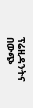ፕሬዚዳንትና በውጭ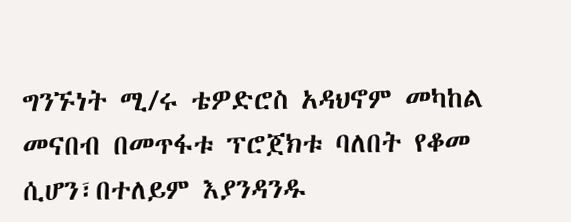ግንኙነት ሚ/ሩ ቴዎድሮስ አዳህኖም መካከል መናበብ በመጥፋቱ ፕሮጀክቱ ባለበት የቆመ ሲሆን፣በተለይም እያንዳንዱ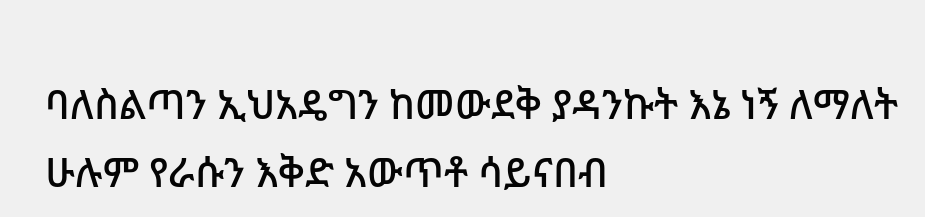ባለስልጣን ኢህአዴግን ከመውደቅ ያዳንኩት እኔ ነኝ ለማለት ሁሉም የራሱን እቅድ አውጥቶ ሳይናበብ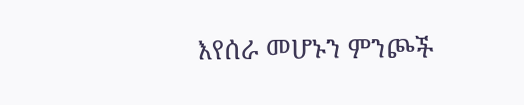እየሰራ መሆኑን ምንጮች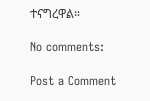ተናግረዋል።

No comments:

Post a Comment